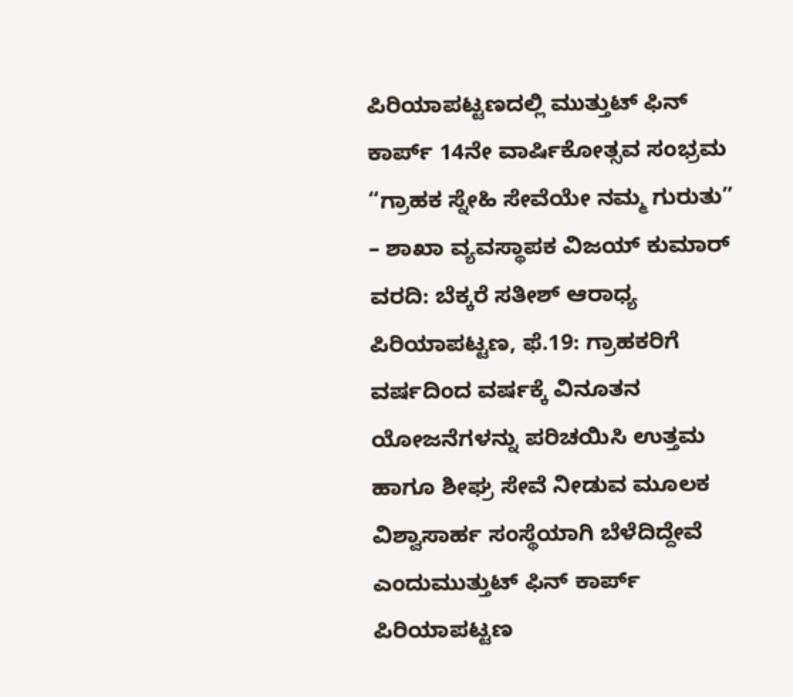ಪಿರಿಯಾಪಟ್ಟಣದಲ್ಲಿ ಮುತ್ತುಟ್ ಫಿನ್ ಕಾರ್ಪ್ 14ನೇ ವಾರ್ಷಿಕೋತ್ಸವ ಸಂಭ್ರಮ
“ಗ್ರಾಹಕ ಸ್ನೇಹಿ ಸೇವೆಯೇ ನಮ್ಮ ಗುರುತು” – ಶಾಖಾ ವ್ಯವಸ್ಥಾಪಕ ವಿಜಯ್ ಕುಮಾರ್ ವರದಿ: ಬೆಕ್ಕರೆ ಸತೀಶ್ ಆರಾಧ್ಯ ಪಿರಿಯಾಪಟ್ಟಣ, ಫೆ.19: ಗ್ರಾಹಕರಿಗೆ ವರ್ಷದಿಂದ ವರ್ಷಕ್ಕೆ ವಿನೂತನ ಯೋಜನೆಗಳನ್ನು ಪರಿಚಯಿಸಿ ಉತ್ತಮ ಹಾಗೂ ಶೀಘ್ರ ಸೇವೆ ನೀಡುವ ಮೂಲಕ ವಿಶ್ವಾಸಾರ್ಹ ಸಂಸ್ಥೆಯಾಗಿ ಬೆಳೆದಿದ್ದೇವೆ ಎಂದುಮುತ್ತುಟ್ ಫಿನ್ ಕಾರ್ಪ್ ಪಿರಿಯಾಪಟ್ಟಣ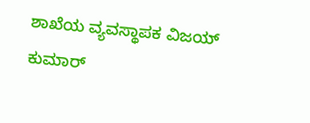ಶಾಖೆಯ ವ್ಯವಸ್ಥಾಪಕ ವಿಜಯ್ ಕುಮಾರ್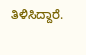ತಿಳಿಸಿದ್ದಾರೆ.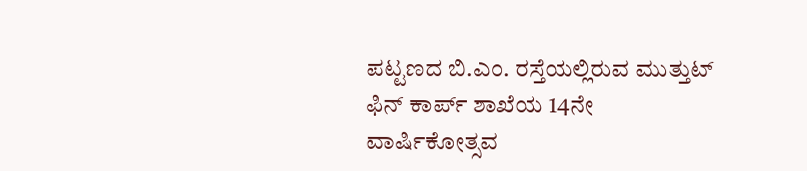ಪಟ್ಟಣದ ಬಿ.ಎಂ. ರಸ್ತೆಯಲ್ಲಿರುವ ಮುತ್ತುಟ್ ಫಿನ್ ಕಾರ್ಪ್ ಶಾಖೆಯ 14ನೇ ವಾರ್ಷಿಕೋತ್ಸವ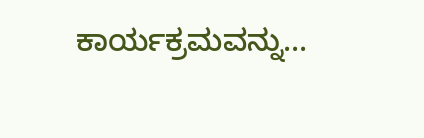ಕಾರ್ಯಕ್ರಮವನ್ನು...